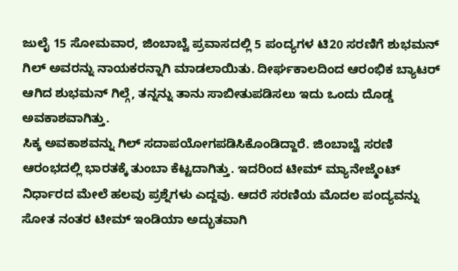ಜುಲೈ 15 ಸೋಮವಾರ, ಜಿಂಬಾಬ್ವೆ ಪ್ರವಾಸದಲ್ಲಿ 5 ಪಂದ್ಯಗಳ ಟಿ20 ಸರಣಿಗೆ ಶುಭಮನ್ ಗಿಲ್ ಅವರನ್ನು ನಾಯಕರನ್ನಾಗಿ ಮಾಡಲಾಯಿತು. ದೀರ್ಘಕಾಲದಿಂದ ಆರಂಭಿಕ ಬ್ಯಾಟರ್ ಆಗಿದ ಶುಭಮನ್ ಗಿಲ್ಗೆ, ತನ್ನನ್ನು ತಾನು ಸಾಬೀತುಪಡಿಸಲು ಇದು ಒಂದು ದೊಡ್ಡ ಅವಕಾಶವಾಗಿತ್ತು.
ಸಿಕ್ಕ ಅವಕಾಶವನ್ನು ಗಿಲ್ ಸದಾಪಯೋಗಪಡಿಸಿಕೊಂಡಿದ್ದಾರೆ. ಜಿಂಬಾಬ್ವೆ ಸರಣಿ ಆರಂಭದಲ್ಲಿ ಭಾರತಕ್ಕೆ ತುಂಬಾ ಕೆಟ್ಟದಾಗಿತ್ತು. ಇದರಿಂದ ಟೀಮ್ ಮ್ಯಾನೇಜ್ಮೆಂಟ್ ನಿರ್ಧಾರದ ಮೇಲೆ ಹಲವು ಪ್ರಶ್ನೆಗಳು ಎದ್ದವು. ಆದರೆ ಸರಣಿಯ ಮೊದಲ ಪಂದ್ಯವನ್ನು ಸೋತ ನಂತರ ಟೀಮ್ ಇಂಡಿಯಾ ಅದ್ಭುತವಾಗಿ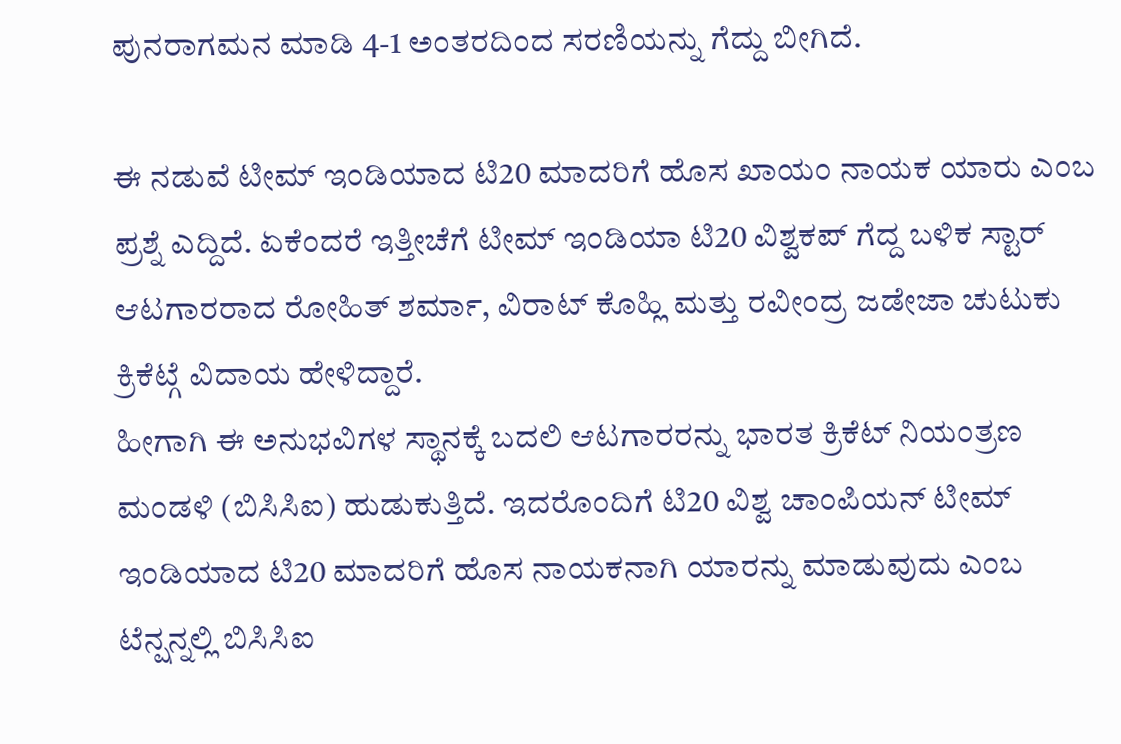ಪುನರಾಗಮನ ಮಾಡಿ 4-1 ಅಂತರದಿಂದ ಸರಣಿಯನ್ನು ಗೆದ್ದು ಬೀಗಿದೆ.

ಈ ನಡುವೆ ಟೀಮ್ ಇಂಡಿಯಾದ ಟಿ20 ಮಾದರಿಗೆ ಹೊಸ ಖಾಯಂ ನಾಯಕ ಯಾರು ಎಂಬ ಪ್ರಶ್ನೆ ಎದ್ದಿದೆ. ಏಕೆಂದರೆ ಇತ್ತೀಚೆಗೆ ಟೀಮ್ ಇಂಡಿಯಾ ಟಿ20 ವಿಶ್ವಕಪ್ ಗೆದ್ದ ಬಳಿಕ ಸ್ಟಾರ್ ಆಟಗಾರರಾದ ರೋಹಿತ್ ಶರ್ಮಾ, ವಿರಾಟ್ ಕೊಹ್ಲಿ ಮತ್ತು ರವೀಂದ್ರ ಜಡೇಜಾ ಚುಟುಕು ಕ್ರಿಕೆಟ್ಗೆ ವಿದಾಯ ಹೇಳಿದ್ದಾರೆ.
ಹೀಗಾಗಿ ಈ ಅನುಭವಿಗಳ ಸ್ಥಾನಕ್ಕೆ ಬದಲಿ ಆಟಗಾರರನ್ನು ಭಾರತ ಕ್ರಿಕೆಟ್ ನಿಯಂತ್ರಣ ಮಂಡಳಿ (ಬಿಸಿಸಿಐ) ಹುಡುಕುತ್ತಿದೆ. ಇದರೊಂದಿಗೆ ಟಿ20 ವಿಶ್ವ ಚಾಂಪಿಯನ್ ಟೀಮ್ ಇಂಡಿಯಾದ ಟಿ20 ಮಾದರಿಗೆ ಹೊಸ ನಾಯಕನಾಗಿ ಯಾರನ್ನು ಮಾಡುವುದು ಎಂಬ ಟೆನ್ಷನ್ನಲ್ಲಿ ಬಿಸಿಸಿಐ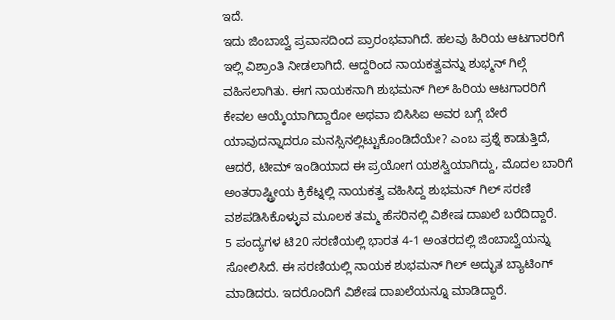ಇದೆ.
ಇದು ಜಿಂಬಾಬ್ವೆ ಪ್ರವಾಸದಿಂದ ಪ್ರಾರಂಭವಾಗಿದೆ. ಹಲವು ಹಿರಿಯ ಆಟಗಾರರಿಗೆ ಇಲ್ಲಿ ವಿಶ್ರಾಂತಿ ನೀಡಲಾಗಿದೆ. ಆದ್ದರಿಂದ ನಾಯಕತ್ವವನ್ನು ಶುಭ್ಮನ್ ಗಿಲ್ಗೆ ವಹಿಸಲಾಗಿತು. ಈಗ ನಾಯಕನಾಗಿ ಶುಭಮನ್ ಗಿಲ್ ಹಿರಿಯ ಆಟಗಾರರಿಗೆ ಕೇವಲ ಆಯ್ಕೆಯಾಗಿದ್ದಾರೋ ಅಥವಾ ಬಿಸಿಸಿಐ ಅವರ ಬಗ್ಗೆ ಬೇರೆ ಯಾವುದನ್ನಾದರೂ ಮನಸ್ಸಿನಲ್ಲಿಟ್ಟುಕೊಂಡಿದೆಯೇ? ಎಂಬ ಪ್ರಶ್ನೆ ಕಾಡುತ್ತಿದೆ,
ಆದರೆ, ಟೀಮ್ ಇಂಡಿಯಾದ ಈ ಪ್ರಯೋಗ ಯಶಸ್ವಿಯಾಗಿದ್ದು, ಮೊದಲ ಬಾರಿಗೆ ಅಂತರಾಷ್ಟ್ರೀಯ ಕ್ರಿಕೆಟ್ನಲ್ಲಿ ನಾಯಕತ್ವ ವಹಿಸಿದ್ದ ಶುಭಮನ್ ಗಿಲ್ ಸರಣಿ ವಶಪಡಿಸಿಕೊಳ್ಳುವ ಮೂಲಕ ತಮ್ಮ ಹೆಸರಿನಲ್ಲಿ ವಿಶೇಷ ದಾಖಲೆ ಬರೆದಿದ್ದಾರೆ.
5 ಪಂದ್ಯಗಳ ಟಿ20 ಸರಣಿಯಲ್ಲಿ ಭಾರತ 4-1 ಅಂತರದಲ್ಲಿ ಜಿಂಬಾಬ್ವೆಯನ್ನು ಸೋಲಿಸಿದೆ. ಈ ಸರಣಿಯಲ್ಲಿ ನಾಯಕ ಶುಭಮನ್ ಗಿಲ್ ಅದ್ಭುತ ಬ್ಯಾಟಿಂಗ್ ಮಾಡಿದರು. ಇದರೊಂದಿಗೆ ವಿಶೇಷ ದಾಖಲೆಯನ್ನೂ ಮಾಡಿದ್ದಾರೆ.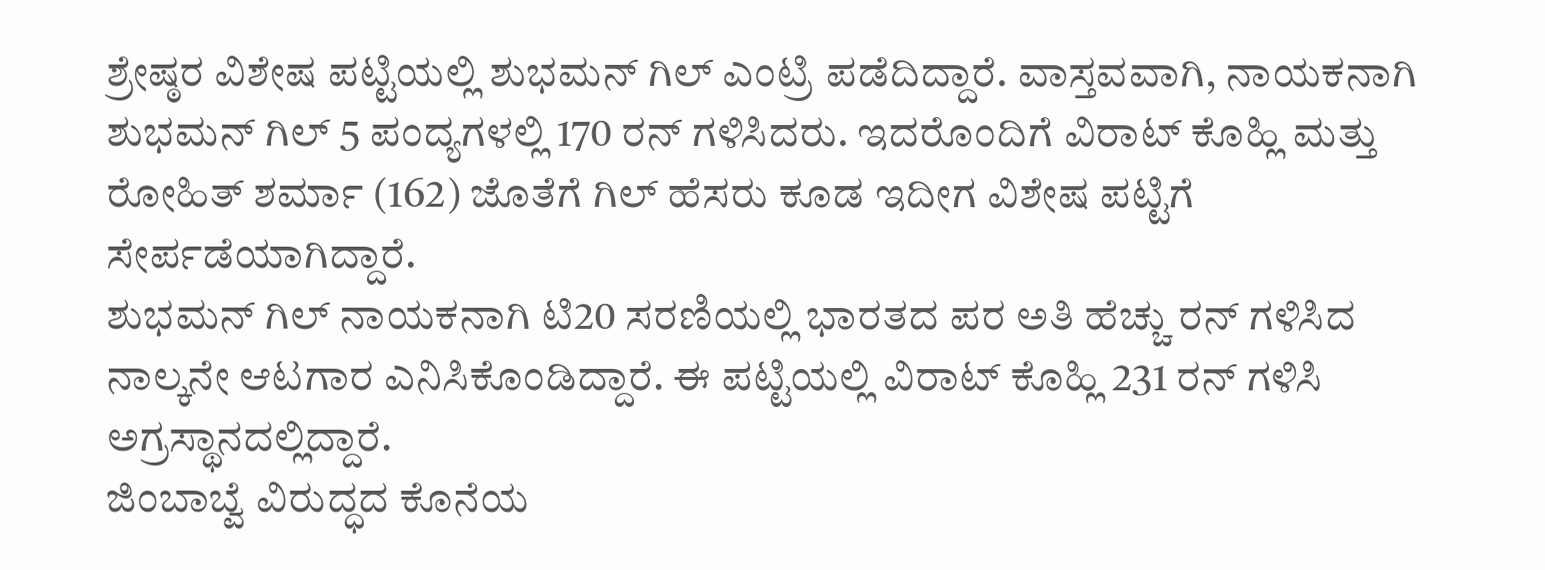ಶ್ರೇಷ್ಠರ ವಿಶೇಷ ಪಟ್ಟಿಯಲ್ಲಿ ಶುಭಮನ್ ಗಿಲ್ ಎಂಟ್ರಿ ಪಡೆದಿದ್ದಾರೆ. ವಾಸ್ತವವಾಗಿ, ನಾಯಕನಾಗಿ ಶುಭಮನ್ ಗಿಲ್ 5 ಪಂದ್ಯಗಳಲ್ಲಿ 170 ರನ್ ಗಳಿಸಿದರು. ಇದರೊಂದಿಗೆ ವಿರಾಟ್ ಕೊಹ್ಲಿ ಮತ್ತು ರೋಹಿತ್ ಶರ್ಮಾ (162) ಜೊತೆಗೆ ಗಿಲ್ ಹೆಸರು ಕೂಡ ಇದೀಗ ವಿಶೇಷ ಪಟ್ಟಿಗೆ ಸೇರ್ಪಡೆಯಾಗಿದ್ದಾರೆ.
ಶುಭಮನ್ ಗಿಲ್ ನಾಯಕನಾಗಿ ಟಿ20 ಸರಣಿಯಲ್ಲಿ ಭಾರತದ ಪರ ಅತಿ ಹೆಚ್ಚು ರನ್ ಗಳಿಸಿದ ನಾಲ್ಕನೇ ಆಟಗಾರ ಎನಿಸಿಕೊಂಡಿದ್ದಾರೆ. ಈ ಪಟ್ಟಿಯಲ್ಲಿ ವಿರಾಟ್ ಕೊಹ್ಲಿ 231 ರನ್ ಗಳಿಸಿ ಅಗ್ರಸ್ಥಾನದಲ್ಲಿದ್ದಾರೆ.
ಜಿಂಬಾಬ್ವೆ ವಿರುದ್ಧದ ಕೊನೆಯ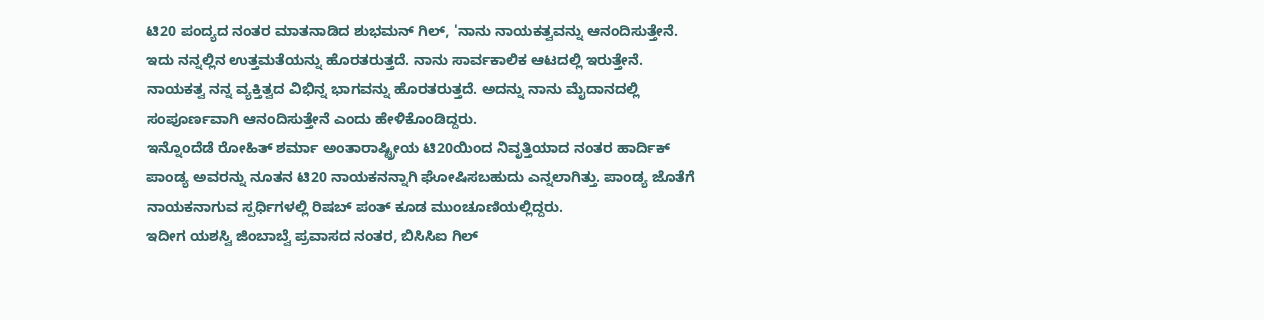ಟಿ20 ಪಂದ್ಯದ ನಂತರ ಮಾತನಾಡಿದ ಶುಭಮನ್ ಗಿಲ್, 'ನಾನು ನಾಯಕತ್ವವನ್ನು ಆನಂದಿಸುತ್ತೇನೆ. ಇದು ನನ್ನಲ್ಲಿನ ಉತ್ತಮತೆಯನ್ನು ಹೊರತರುತ್ತದೆ. ನಾನು ಸಾರ್ವಕಾಲಿಕ ಆಟದಲ್ಲಿ ಇರುತ್ತೇನೆ.
ನಾಯಕತ್ವ ನನ್ನ ವ್ಯಕ್ತಿತ್ವದ ವಿಭಿನ್ನ ಭಾಗವನ್ನು ಹೊರತರುತ್ತದೆ. ಅದನ್ನು ನಾನು ಮೈದಾನದಲ್ಲಿ ಸಂಪೂರ್ಣವಾಗಿ ಆನಂದಿಸುತ್ತೇನೆ ಎಂದು ಹೇಳಿಕೊಂಡಿದ್ದರು.
ಇನ್ನೊಂದೆಡೆ ರೋಹಿತ್ ಶರ್ಮಾ ಅಂತಾರಾಷ್ಟ್ರೀಯ ಟಿ20ಯಿಂದ ನಿವೃತ್ತಿಯಾದ ನಂತರ ಹಾರ್ದಿಕ್ ಪಾಂಡ್ಯ ಅವರನ್ನು ನೂತನ ಟಿ20 ನಾಯಕನನ್ನಾಗಿ ಘೋಷಿಸಬಹುದು ಎನ್ನಲಾಗಿತ್ತು. ಪಾಂಡ್ಯ ಜೊತೆಗೆ ನಾಯಕನಾಗುವ ಸ್ಪರ್ಧಿಗಳಲ್ಲಿ ರಿಷಬ್ ಪಂತ್ ಕೂಡ ಮುಂಚೂಣಿಯಲ್ಲಿದ್ದರು.
ಇದೀಗ ಯಶಸ್ವಿ ಜಿಂಬಾಬ್ವೆ ಪ್ರವಾಸದ ನಂತರ, ಬಿಸಿಸಿಐ ಗಿಲ್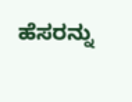ಹೆಸರನ್ನು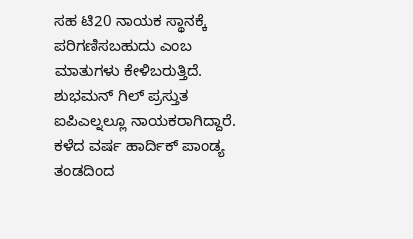ಸಹ ಟಿ20 ನಾಯಕ ಸ್ಥಾನಕ್ಕೆ ಪರಿಗಣಿಸಬಹುದು ಎಂಬ ಮಾತುಗಳು ಕೇಳಿಬರುತ್ತಿದೆ. ಶುಭಮನ್ ಗಿಲ್ ಪ್ರಸ್ತುತ ಐಪಿಎಲ್ನಲ್ಲೂ ನಾಯಕರಾಗಿದ್ದಾರೆ. ಕಳೆದ ವರ್ಷ ಹಾರ್ದಿಕ್ ಪಾಂಡ್ಯ ತಂಡದಿಂದ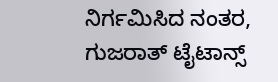ನಿರ್ಗಮಿಸಿದ ನಂತರ, ಗುಜರಾತ್ ಟೈಟಾನ್ಸ್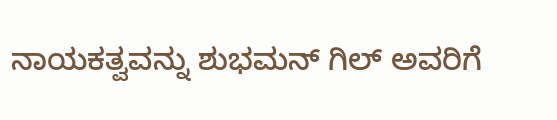ನಾಯಕತ್ವವನ್ನು ಶುಭಮನ್ ಗಿಲ್ ಅವರಿಗೆ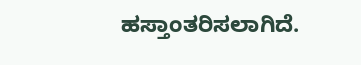ಹಸ್ತಾಂತರಿಸಲಾಗಿದೆ.